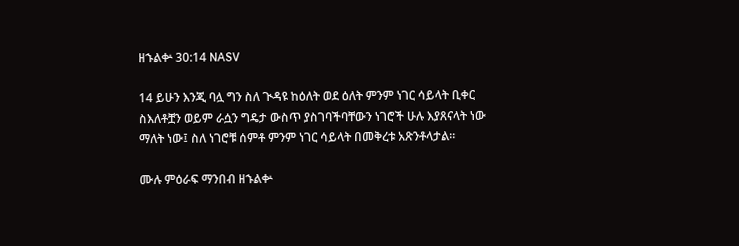ዘኁልቍ 30:14 NASV

14 ይሁን እንጂ ባሏ ግን ስለ ጒዳዩ ከዕለት ወደ ዕለት ምንም ነገር ሳይላት ቢቀር ስእለቶቿን ወይም ራሷን ግዴታ ውስጥ ያስገባችባቸውን ነገሮች ሁሉ እያጸናላት ነው ማለት ነው፤ ስለ ነገሮቹ ሰምቶ ምንም ነገር ሳይላት በመቅረቱ አጽንቶላታል።

ሙሉ ምዕራፍ ማንበብ ዘኁልቍ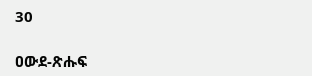30

ዐውደ-ጽሑፍ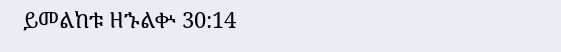ይመልከቱ ዘኁልቍ 30:14